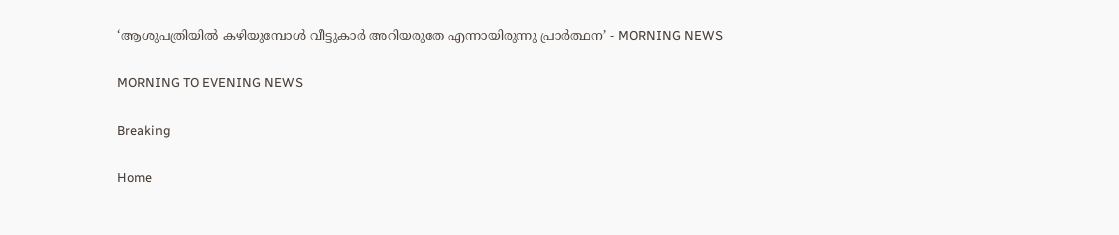‘ആശുപത്രിയിൽ കഴിയുമ്പോൾ വീട്ടുകാർ അറിയരുതേ എന്നായിരുന്നു പ്രാർത്ഥന’ - MORNING NEWS

MORNING TO EVENING NEWS

Breaking

Home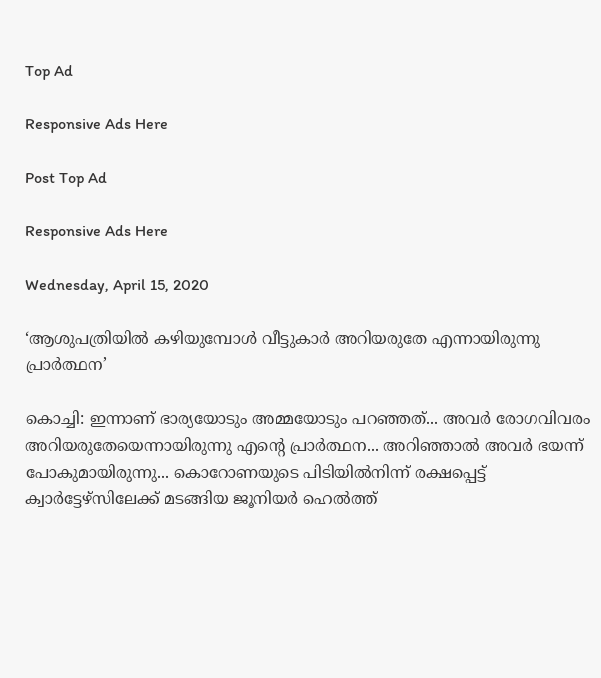Top Ad

Responsive Ads Here

Post Top Ad

Responsive Ads Here

Wednesday, April 15, 2020

‘ആശുപത്രിയിൽ കഴിയുമ്പോൾ വീട്ടുകാർ അറിയരുതേ എന്നായിരുന്നു പ്രാർത്ഥന’

കൊച്ചി: ഇന്നാണ് ഭാര്യയോടും അമ്മയോടും പറഞ്ഞത്... അവർ രോഗവിവരം അറിയരുതേയെന്നായിരുന്നു എന്റെ പ്രാർത്ഥന... അറിഞ്ഞാൽ അവർ ഭയന്ന് പോകുമായിരുന്നു... കൊറോണയുടെ പിടിയിൽനിന്ന് രക്ഷപ്പെട്ട് ക്വാർട്ടേഴ്സിലേക്ക് മടങ്ങിയ ജൂനിയർ ഹെൽത്ത്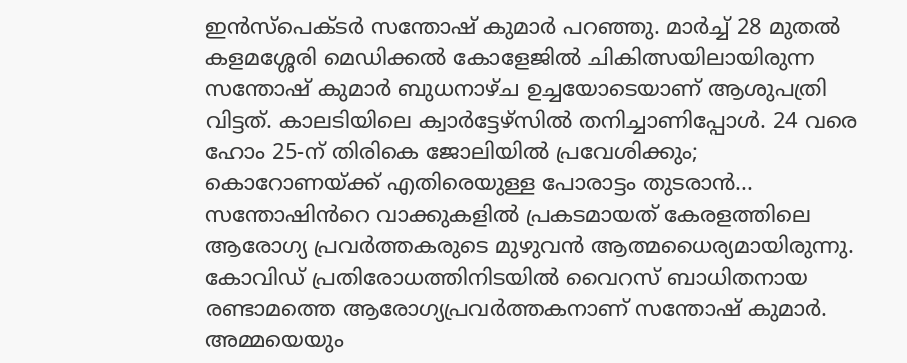ഇൻസ്പെക്ടർ സന്തോഷ് കുമാർ പറഞ്ഞു. മാർച്ച് 28 മുതൽ കളമശ്ശേരി മെഡിക്കൽ കോളേജിൽ ചികിത്സയിലായിരുന്ന സന്തോഷ് കുമാർ ബുധനാഴ്ച ഉച്ചയോടെയാണ് ആശുപത്രി വിട്ടത്. കാലടിയിലെ ക്വാർട്ടേഴ്സിൽ തനിച്ചാണിപ്പോൾ. 24 വരെ ഹോം 25-ന് തിരികെ ജോലിയിൽ പ്രവേശിക്കും; കൊറോണയ്ക്ക് എതിരെയുള്ള പോരാട്ടം തുടരാൻ... സന്തോഷിൻറെ വാക്കുകളിൽ പ്രകടമായത് കേരളത്തിലെ ആരോഗ്യ പ്രവർത്തകരുടെ മുഴുവൻ ആത്മധൈര്യമായിരുന്നു. കോവിഡ് പ്രതിരോധത്തിനിടയിൽ വൈറസ് ബാധിതനായ രണ്ടാമത്തെ ആരോഗ്യപ്രവർത്തകനാണ് സന്തോഷ് കുമാർ. അമ്മയെയും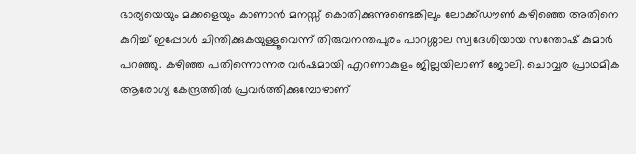ഭാര്യയെയും മക്കളെയും കാണാൻ മനസ്സ് കൊതിക്കുന്നുണ്ടെങ്കിലും ലോക്ക്ഡൗൺ കഴിഞ്ഞെ അതിനെ കുറിച്ച് ഇപ്പോൾ ചിന്തിക്കുകയുള്ളൂവെന്ന് തിരുവനന്തപുരം പാറശ്ശാല സ്വദേശിയായ സന്തോഷ് കുമാർ പറഞ്ഞു. കഴിഞ്ഞ പതിന്നൊന്നര വർഷമായി എറണാകുളം ജില്ലയിലാണ് ജോലി. ചൊവ്വര പ്രാഥമിക ആരോഗ്യ കേന്ദ്രത്തിൽ പ്രവർത്തിക്കുമ്പോഴാണ്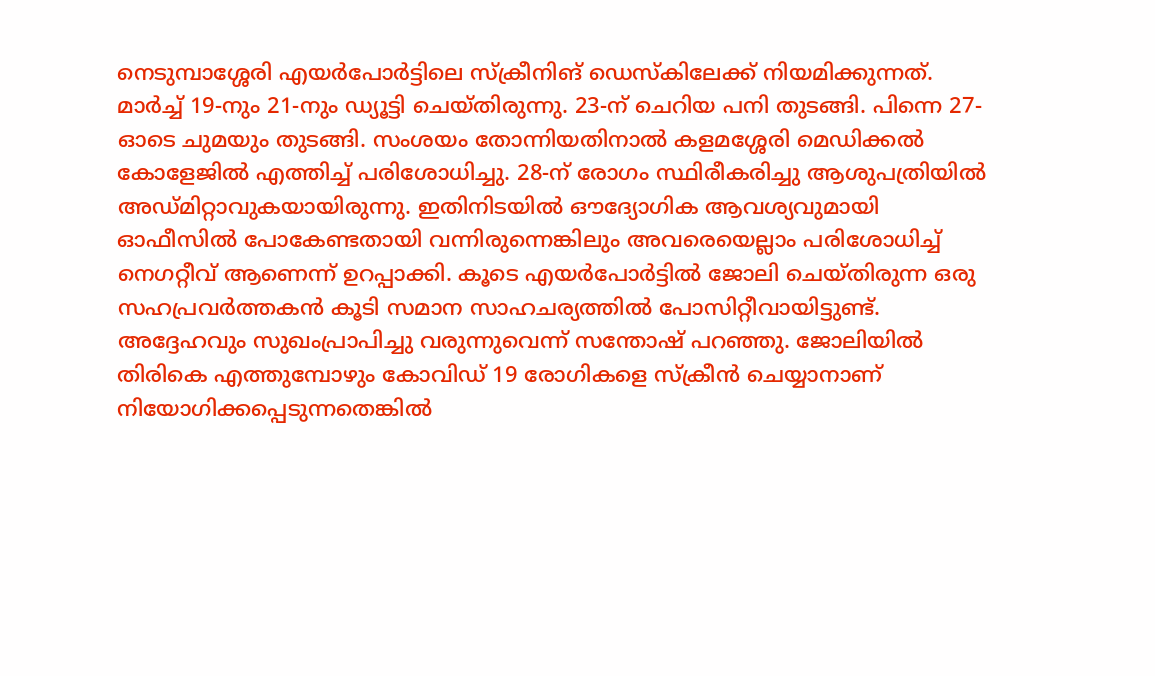നെടുമ്പാശ്ശേരി എയർപോർട്ടിലെ സ്ക്രീനിങ് ഡെസ്കിലേക്ക് നിയമിക്കുന്നത്. മാർച്ച് 19-നും 21-നും ഡ്യൂട്ടി ചെയ്തിരുന്നു. 23-ന് ചെറിയ പനി തുടങ്ങി. പിന്നെ 27- ഓടെ ചുമയും തുടങ്ങി. സംശയം തോന്നിയതിനാൽ കളമശ്ശേരി മെഡിക്കൽ കോളേജിൽ എത്തിച്ച് പരിശോധിച്ചു. 28-ന് രോഗം സ്ഥിരീകരിച്ചു ആശുപത്രിയിൽ അഡ്മിറ്റാവുകയായിരുന്നു. ഇതിനിടയിൽ ഔദ്യോഗിക ആവശ്യവുമായി ഓഫീസിൽ പോകേണ്ടതായി വന്നിരുന്നെങ്കിലും അവരെയെല്ലാം പരിശോധിച്ച് നെഗറ്റീവ് ആണെന്ന് ഉറപ്പാക്കി. കൂടെ എയർപോർട്ടിൽ ജോലി ചെയ്തിരുന്ന ഒരു സഹപ്രവർത്തകൻ കൂടി സമാന സാഹചര്യത്തിൽ പോസിറ്റീവായിട്ടുണ്ട്. അദ്ദേഹവും സുഖംപ്രാപിച്ചു വരുന്നുവെന്ന് സന്തോഷ് പറഞ്ഞു. ജോലിയിൽ തിരികെ എത്തുമ്പോഴും കോവിഡ് 19 രോഗികളെ സ്ക്രീൻ ചെയ്യാനാണ് നിയോഗിക്കപ്പെടുന്നതെങ്കിൽ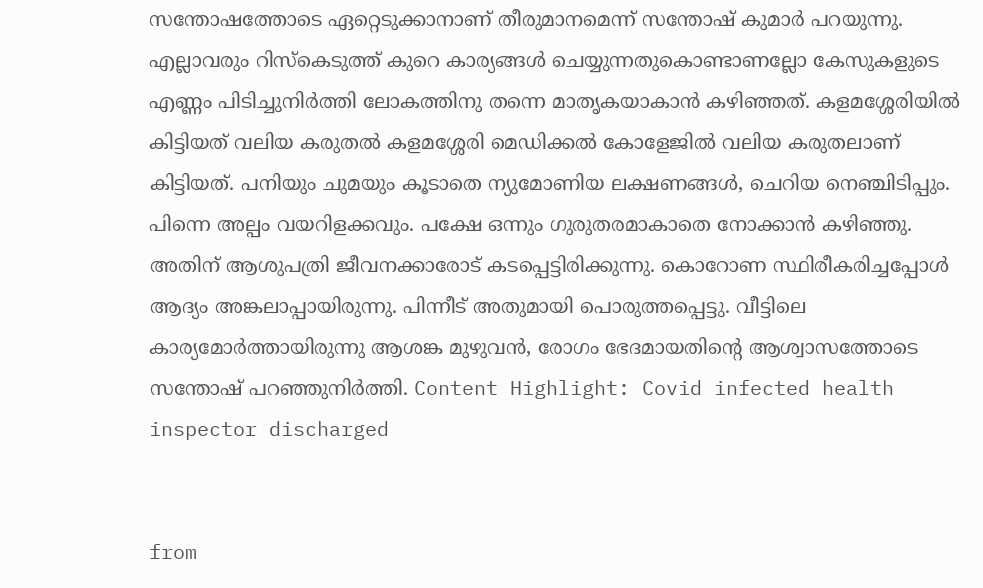സന്തോഷത്തോടെ ഏറ്റെടുക്കാനാണ് തീരുമാനമെന്ന് സന്തോഷ് കുമാർ പറയുന്നു. എല്ലാവരും റിസ്കെടുത്ത് കുറെ കാര്യങ്ങൾ ചെയ്യുന്നതുകൊണ്ടാണല്ലോ കേസുകളുടെ എണ്ണം പിടിച്ചുനിർത്തി ലോകത്തിനു തന്നെ മാതൃകയാകാൻ കഴിഞ്ഞത്. കളമശ്ശേരിയിൽ കിട്ടിയത് വലിയ കരുതൽ കളമശ്ശേരി മെഡിക്കൽ കോളേജിൽ വലിയ കരുതലാണ് കിട്ടിയത്. പനിയും ചുമയും കൂടാതെ ന്യുമോണിയ ലക്ഷണങ്ങൾ, ചെറിയ നെഞ്ചിടിപ്പും. പിന്നെ അല്പം വയറിളക്കവും. പക്ഷേ ഒന്നും ഗുരുതരമാകാതെ നോക്കാൻ കഴിഞ്ഞു. അതിന് ആശുപത്രി ജീവനക്കാരോട് കടപ്പെട്ടിരിക്കുന്നു. കൊറോണ സ്ഥിരീകരിച്ചപ്പോൾ ആദ്യം അങ്കലാപ്പായിരുന്നു. പിന്നീട് അതുമായി പൊരുത്തപ്പെട്ടു. വീട്ടിലെ കാര്യമോർത്തായിരുന്നു ആശങ്ക മുഴുവൻ, രോഗം ഭേദമായതിന്റെ ആശ്വാസത്തോടെ സന്തോഷ് പറഞ്ഞുനിർത്തി. Content Highlight: Covid infected health inspector discharged


from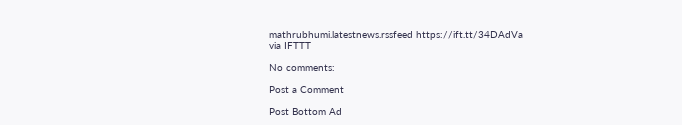mathrubhumi.latestnews.rssfeed https://ift.tt/34DAdVa
via IFTTT

No comments:

Post a Comment

Post Bottom Ad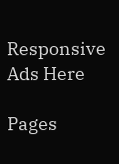Responsive Ads Here

Pages